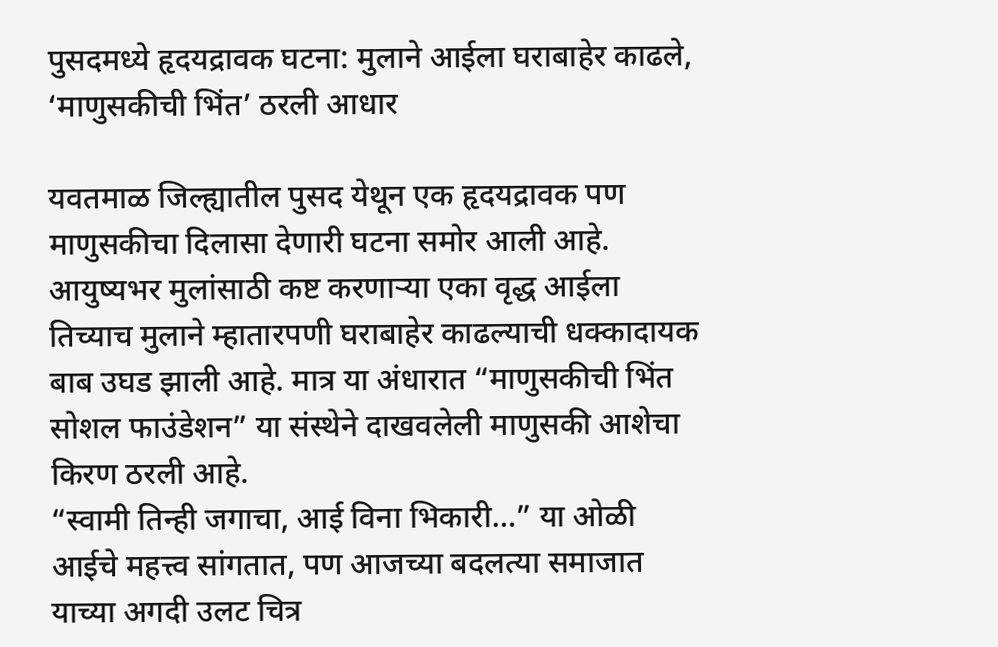पुसदमध्ये हृदयद्रावक घटना: मुलाने आईला घराबाहेर काढले, ‘माणुसकीची भिंत’ ठरली आधार

यवतमाळ जिल्ह्यातील पुसद येथून एक हृदयद्रावक पण माणुसकीचा दिलासा देणारी घटना समोर आली आहे. आयुष्यभर मुलांसाठी कष्ट करणाऱ्या एका वृद्ध आईला तिच्याच मुलाने म्हातारपणी घराबाहेर काढल्याची धक्कादायक बाब उघड झाली आहे. मात्र या अंधारात “माणुसकीची भिंत सोशल फाउंडेशन” या संस्थेने दाखवलेली माणुसकी आशेचा किरण ठरली आहे.
“स्वामी तिन्ही जगाचा, आई विना भिकारी…” या ओळी आईचे महत्त्व सांगतात, पण आजच्या बदलत्या समाजात याच्या अगदी उलट चित्र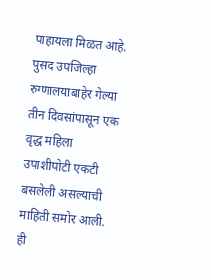पाहायला मिळत आहे. पुसद उपजिल्हा रुग्णालयाबाहेर गेल्या तीन दिवसांपासून एक वृद्ध महिला उपाशीपोटी एकटी बसलेली असल्याची माहिती समोर आली.
ही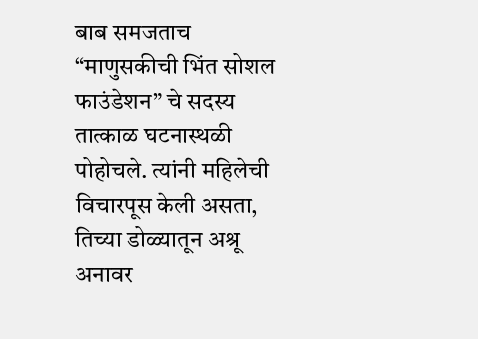बाब समजताच “माणुसकीची भिंत सोशल फाउंडेशन” चे सदस्य तात्काळ घटनास्थळी पोहोचले. त्यांनी महिलेची विचारपूस केली असता, तिच्या डोळ्यातून अश्रू अनावर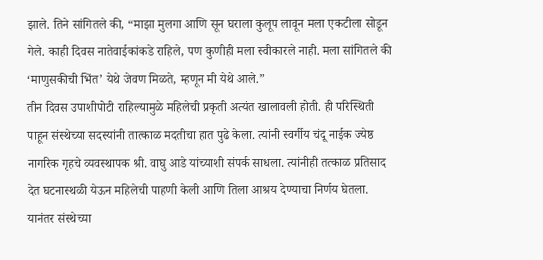झाले. तिने सांगितले की, “माझा मुलगा आणि सून घराला कुलूप लावून मला एकटीला सोडून गेले. काही दिवस नातेवाईकांकडे राहिले, पण कुणीही मला स्वीकारले नाही. मला सांगितले की ‘माणुसकीची भिंत’ येथे जेवण मिळते, म्हणून मी येथे आले.”
तीन दिवस उपाशीपोटी राहिल्यामुळे महिलेची प्रकृती अत्यंत खालावली होती. ही परिस्थिती पाहून संस्थेच्या सदस्यांनी तात्काळ मदतीचा हात पुढे केला. त्यांनी स्वर्गीय चंदू नाईक ज्येष्ठ नागरिक गृहचे व्यवस्थापक श्री. वाघु आडे यांच्याशी संपर्क साधला. त्यांनीही तत्काळ प्रतिसाद देत घटनास्थळी येऊन महिलेची पाहणी केली आणि तिला आश्रय देण्याचा निर्णय घेतला.
यानंतर संस्थेच्या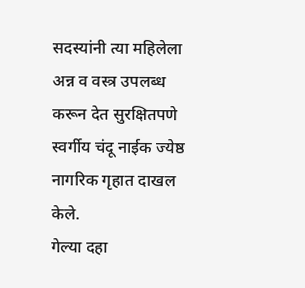सदस्यांनी त्या महिलेला अन्न व वस्त्र उपलब्ध करून देत सुरक्षितपणे स्वर्गीय चंदू नाईक ज्येष्ठ नागरिक गृहात दाखल केले.
गेल्या दहा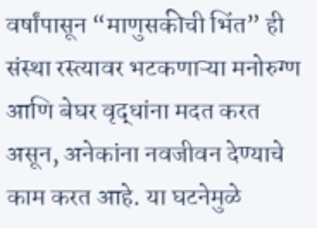वर्षांपासून “माणुसकीची भिंत” ही संस्था रस्त्यावर भटकणाऱ्या मनोरुग्ण आणि बेघर वृद्धांना मदत करत असून, अनेकांना नवजीवन देण्याचे काम करत आहे. या घटनेमुळे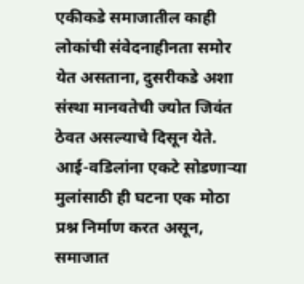एकीकडे समाजातील काही लोकांची संवेदनाहीनता समोर येत असताना, दुसरीकडे अशा संस्था मानवतेची ज्योत जिवंत ठेवत असल्याचे दिसून येते.
आई-वडिलांना एकटे सोडणाऱ्या मुलांसाठी ही घटना एक मोठा प्रश्न निर्माण करत असून, समाजात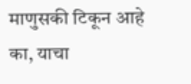माणुसकी टिकून आहे का, याचा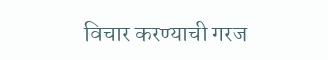विचार करण्याची गरज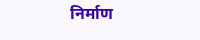निर्माण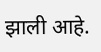झाली आहे.